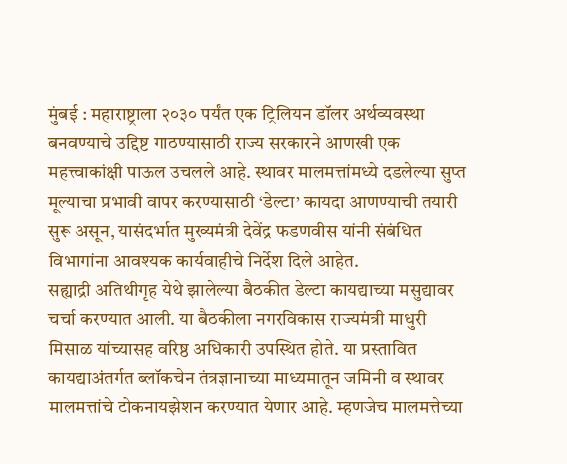मुंबई : महाराष्ट्राला २०३० पर्यंत एक ट्रिलियन डॉलर अर्थव्यवस्था बनवण्याचे उद्दिष्ट गाठण्यासाठी राज्य सरकारने आणखी एक महत्त्वाकांक्षी पाऊल उचलले आहे. स्थावर मालमत्तांमध्ये दडलेल्या सुप्त मूल्याचा प्रभावी वापर करण्यासाठी ‘डेल्टा’ कायदा आणण्याची तयारी सुरू असून, यासंदर्भात मुख्यमंत्री देवेंद्र फडणवीस यांनी संबंधित विभागांना आवश्यक कार्यवाहीचे निर्देश दिले आहेत.
सह्याद्री अतिथीगृह येथे झालेल्या बैठकीत डेल्टा कायद्याच्या मसुद्यावर चर्चा करण्यात आली. या बैठकीला नगरविकास राज्यमंत्री माधुरी मिसाळ यांच्यासह वरिष्ठ अधिकारी उपस्थित होते. या प्रस्तावित कायद्याअंतर्गत ब्लॉकचेन तंत्रज्ञानाच्या माध्यमातून जमिनी व स्थावर मालमत्तांचे टोकनायझेशन करण्यात येणार आहे. म्हणजेच मालमत्तेच्या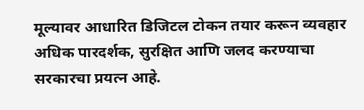मूल्यावर आधारित डिजिटल टोकन तयार करून व्यवहार अधिक पारदर्शक, सुरक्षित आणि जलद करण्याचा सरकारचा प्रयत्न आहे.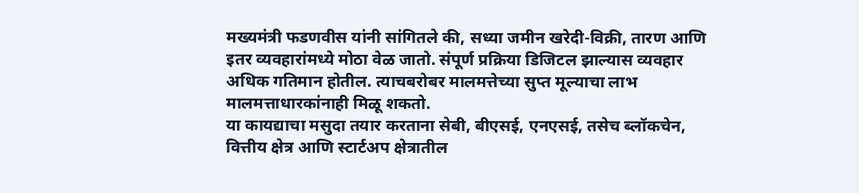मख्यमंत्री फडणवीस यांनी सांगितले की, सध्या जमीन खरेदी-विक्री, तारण आणि इतर व्यवहारांमध्ये मोठा वेळ जातो. संपूर्ण प्रक्रिया डिजिटल झाल्यास व्यवहार अधिक गतिमान होतील. त्याचबरोबर मालमत्तेच्या सुप्त मूल्याचा लाभ मालमत्ताधारकांनाही मिळू शकतो.
या कायद्याचा मसुदा तयार करताना सेबी, बीएसई, एनएसई, तसेच ब्लॉकचेन, वित्तीय क्षेत्र आणि स्टार्टअप क्षेत्रातील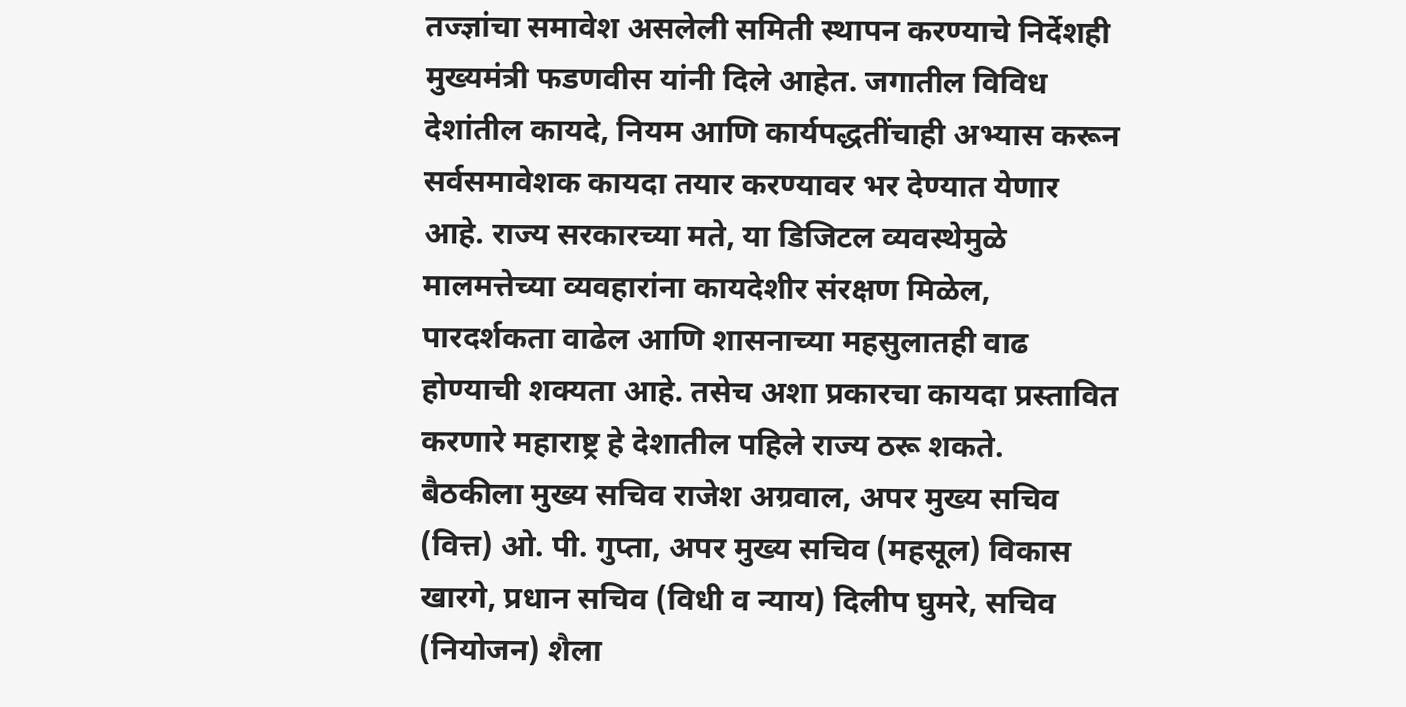तज्ज्ञांचा समावेश असलेली समिती स्थापन करण्याचे निर्देशही मुख्यमंत्री फडणवीस यांनी दिले आहेत. जगातील विविध देशांतील कायदे, नियम आणि कार्यपद्धतींचाही अभ्यास करून सर्वसमावेशक कायदा तयार करण्यावर भर देण्यात येणार आहे. राज्य सरकारच्या मते, या डिजिटल व्यवस्थेमुळे मालमत्तेच्या व्यवहारांना कायदेशीर संरक्षण मिळेल, पारदर्शकता वाढेल आणि शासनाच्या महसुलातही वाढ होण्याची शक्यता आहे. तसेच अशा प्रकारचा कायदा प्रस्तावित करणारे महाराष्ट्र हे देशातील पहिले राज्य ठरू शकते.
बैठकीला मुख्य सचिव राजेश अग्रवाल, अपर मुख्य सचिव (वित्त) ओ. पी. गुप्ता, अपर मुख्य सचिव (महसूल) विकास खारगे, प्रधान सचिव (विधी व न्याय) दिलीप घुमरे, सचिव (नियोजन) शैला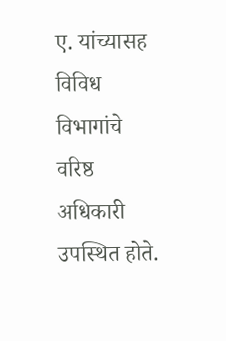ए. यांच्यासह विविध विभागांचे वरिष्ठ अधिकारी उपस्थित होते.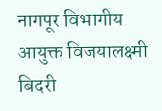नागपूर विभागीय आयुक्त विजयालक्ष्मी बिदरी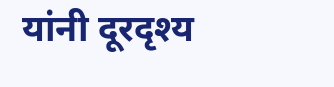यांनी दूरदृश्य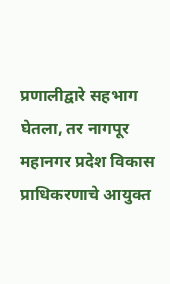प्रणालीद्वारे सहभाग घेतला, तर नागपूर महानगर प्रदेश विकास प्राधिकरणाचे आयुक्त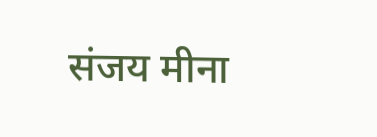संजय मीना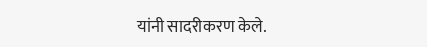यांनी सादरीकरण केले.